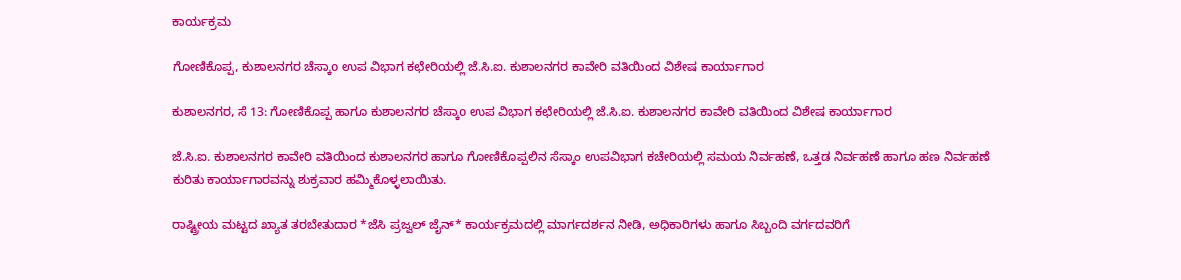ಕಾರ್ಯಕ್ರಮ

ಗೋಣಿಕೊಪ್ಪ, ಕುಶಾಲನಗರ ಚೆಸ್ಕಾo ಉಪ ವಿಭಾಗ ಕಛೇರಿಯಲ್ಲಿ ಜೆ.ಸಿ.ಐ. ಕುಶಾಲನಗರ ಕಾವೇರಿ ವತಿಯಿಂದ ವಿಶೇಷ ಕಾರ್ಯಾಗಾರ

ಕುಶಾಲನಗರ, ಸೆ 13: ಗೋಣಿಕೊಪ್ಪ ಹಾಗೂ ಕುಶಾಲನಗರ ಚೆಸ್ಕಾo ಉಪ ವಿಭಾಗ ಕಛೇರಿಯಲ್ಲಿ ಜೆ.ಸಿ.ಐ. ಕುಶಾಲನಗರ ಕಾವೇರಿ ವತಿಯಿಂದ ವಿಶೇಷ ಕಾರ್ಯಾಗಾರ

ಜೆ.ಸಿ.ಐ. ಕುಶಾಲನಗರ ಕಾವೇರಿ ವತಿಯಿಂದ ಕುಶಾಲನಗರ ಹಾಗೂ ಗೋಣಿಕೊಪ್ಪಲಿನ ಸೆಸ್ಕಾಂ ಉಪವಿಭಾಗ ಕಚೇರಿಯಲ್ಲಿ ಸಮಯ ನಿರ್ವಹಣೆ, ಒತ್ತಡ ನಿರ್ವಹಣೆ ಹಾಗೂ ಹಣ ನಿರ್ವಹಣೆ ಕುರಿತು ಕಾರ್ಯಾಗಾರವನ್ನು ಶುಕ್ರವಾರ ಹಮ್ಮಿಕೊಳ್ಳಲಾಯಿತು.

ರಾಷ್ಟ್ರೀಯ ಮಟ್ಟದ ಖ್ಯಾತ ತರಬೇತುದಾರ *ಜೆಸಿ ಪ್ರಜ್ವಲ್ ಜೈನ್* ಕಾರ್ಯಕ್ರಮದಲ್ಲಿ ಮಾರ್ಗದರ್ಶನ ನೀಡಿ, ಅಧಿಕಾರಿಗಳು ಹಾಗೂ ಸಿಬ್ಬಂದಿ ವರ್ಗದವರಿಗೆ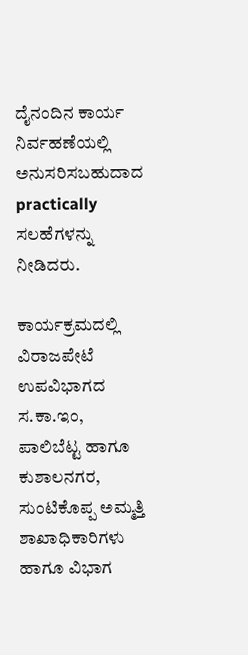ದೈನಂದಿನ ಕಾರ್ಯ ನಿರ್ವಹಣೆಯಲ್ಲಿ ಅನುಸರಿಸಬಹುದಾದ practically ಸಲಹೆಗಳನ್ನು ನೀಡಿದರು.

ಕಾರ್ಯಕ್ರಮದಲ್ಲಿ ವಿರಾಜಪೇಟೆ ಉಪವಿಭಾಗದ ಸ.ಕಾ.ಇಂ, ಪಾಲಿಬೆಟ್ಟ ಹಾಗೂ ಕುಶಾಲನಗರ, ಸುಂಟಿಕೊಪ್ಪ ಅಮ್ಮತ್ತಿ ಶಾಖಾಧಿಕಾರಿಗಳು ಹಾಗೂ ವಿಭಾಗ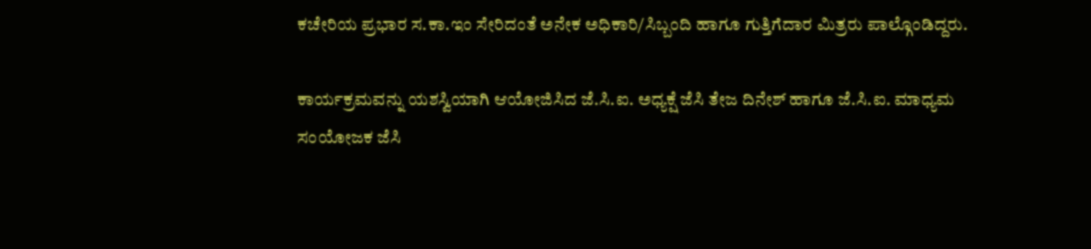ಕಚೇರಿಯ ಪ್ರಭಾರ ಸ.ಕಾ.ಇಂ ಸೇರಿದಂತೆ ಅನೇಕ ಅಧಿಕಾರಿ/ಸಿಬ್ಬಂದಿ ಹಾಗೂ ಗುತ್ತಿಗೆದಾರ ಮಿತ್ರರು ಪಾಲ್ಗೊಂಡಿದ್ದರು.

ಕಾರ್ಯಕ್ರಮವನ್ನು ಯಶಸ್ವಿಯಾಗಿ ಆಯೋಜಿಸಿದ ಜೆ.ಸಿ.ಐ. ಅಧ್ಯಕ್ಷೆ ಜೆಸಿ ತೇಜ ದಿನೇಶ್ ಹಾಗೂ ಜೆ.ಸಿ.ಐ. ಮಾಧ್ಯಮ ಸಂಯೋಜಕ ಜೆಸಿ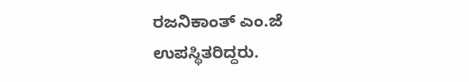ರಜನಿಕಾಂತ್ ಎಂ.ಜೆ ಉಪಸ್ಥಿತರಿದ್ದರು.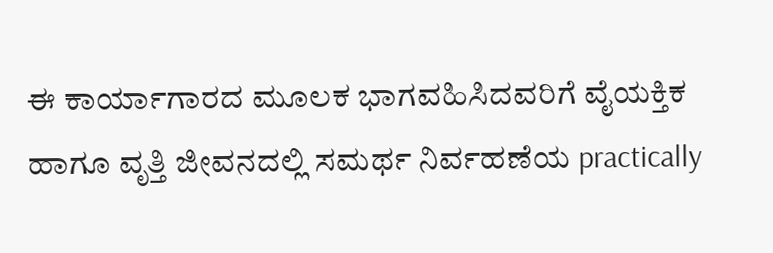ಈ ಕಾರ್ಯಾಗಾರದ ಮೂಲಕ ಭಾಗವಹಿಸಿದವರಿಗೆ ವೈಯಕ್ತಿಕ ಹಾಗೂ ವೃತ್ತಿ ಜೀವನದಲ್ಲಿ ಸಮರ್ಥ ನಿರ್ವಹಣೆಯ practically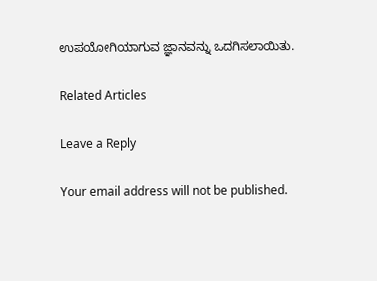ಉಪಯೋಗಿಯಾಗುವ ಜ್ಞಾನವನ್ನು ಒದಗಿಸಲಾಯಿತು.

Related Articles

Leave a Reply

Your email address will not be published.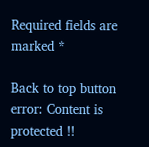Required fields are marked *

Back to top button
error: Content is protected !!